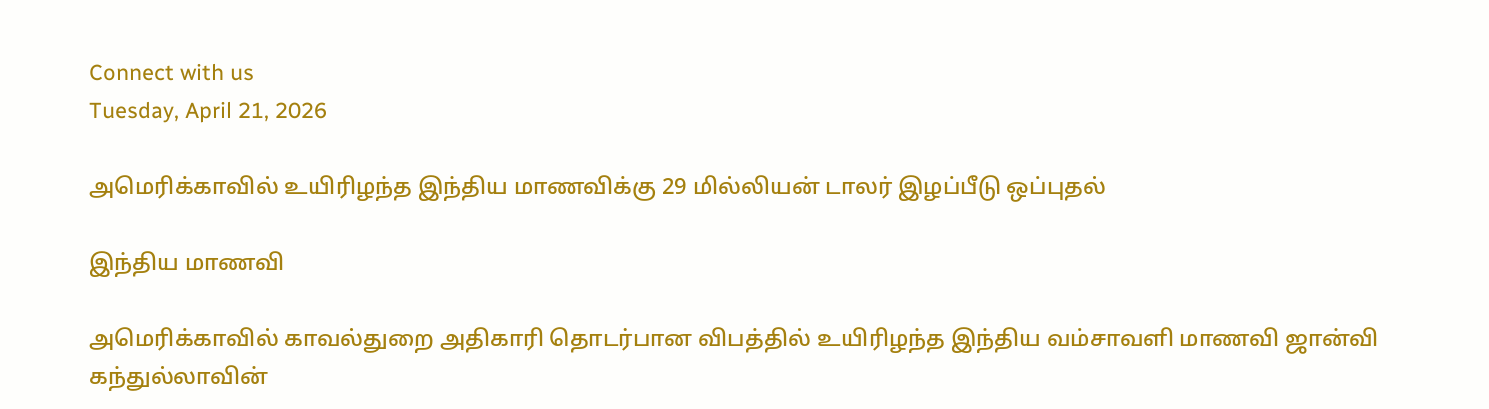Connect with us
Tuesday, April 21, 2026

அமெரிக்காவில் உயிரிழந்த இந்திய மாணவிக்கு 29 மில்லியன் டாலர் இழப்பீடு ஒப்புதல்

இந்திய மாணவி

அமெரிக்காவில் காவல்துறை அதிகாரி தொடர்பான விபத்தில் உயிரிழந்த இந்திய வம்சாவளி மாணவி ஜான்வி கந்துல்லாவின்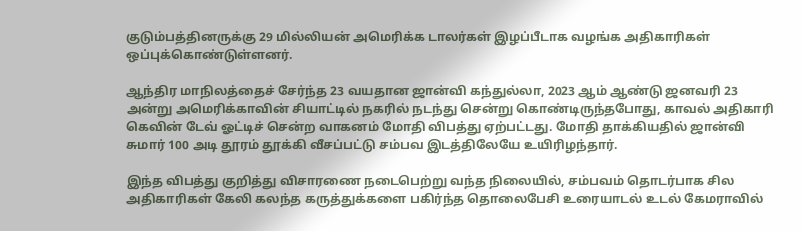குடும்பத்தினருக்கு 29 மில்லியன் அமெரிக்க டாலர்கள் இழப்பீடாக வழங்க அதிகாரிகள் ஒப்புக்கொண்டுள்ளனர்.

ஆந்திர மாநிலத்தைச் சேர்ந்த 23 வயதான ஜான்வி கந்துல்லா, 2023 ஆம் ஆண்டு ஜனவரி 23 அன்று அமெரிக்காவின் சியாட்டில் நகரில் நடந்து சென்று கொண்டிருந்தபோது, காவல் அதிகாரி கெவின் டேவ் ஓட்டிச் சென்ற வாகனம் மோதி விபத்து ஏற்பட்டது. மோதி தாக்கியதில் ஜான்வி சுமார் 100 அடி தூரம் தூக்கி வீசப்பட்டு சம்பவ இடத்திலேயே உயிரிழந்தார்.

இந்த விபத்து குறித்து விசாரணை நடைபெற்று வந்த நிலையில், சம்பவம் தொடர்பாக சில அதிகாரிகள் கேலி கலந்த கருத்துக்களை பகிர்ந்த தொலைபேசி உரையாடல் உடல் கேமராவில்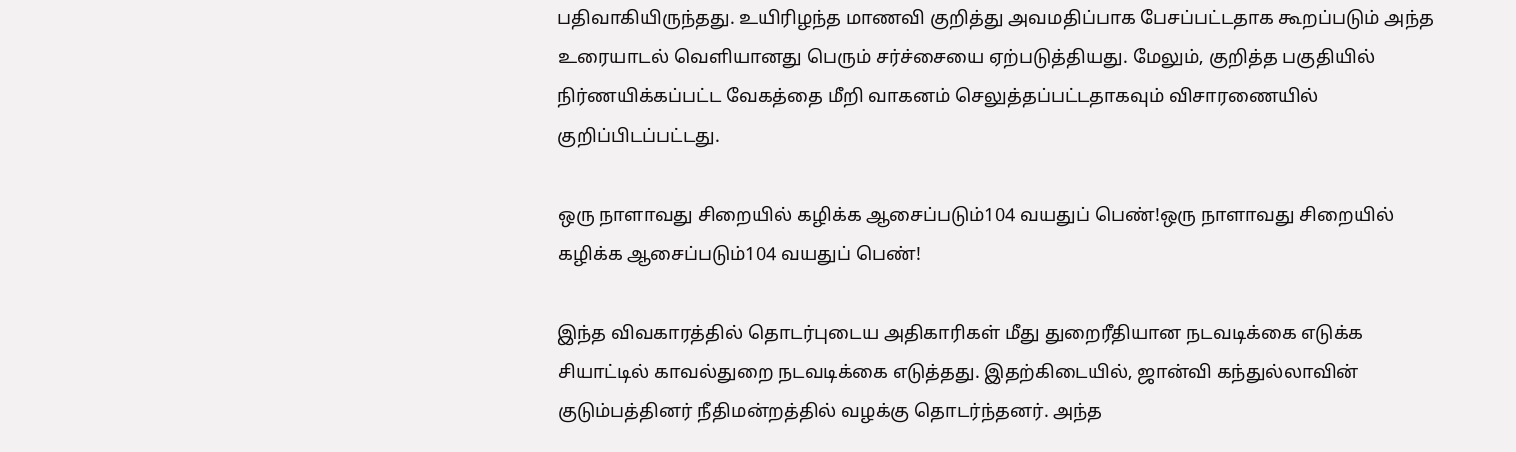பதிவாகியிருந்தது. உயிரிழந்த மாணவி குறித்து அவமதிப்பாக பேசப்பட்டதாக கூறப்படும் அந்த உரையாடல் வெளியானது பெரும் சர்ச்சையை ஏற்படுத்தியது. மேலும், குறித்த பகுதியில் நிர்ணயிக்கப்பட்ட வேகத்தை மீறி வாகனம் செலுத்தப்பட்டதாகவும் விசாரணையில் குறிப்பிடப்பட்டது.

ஒரு நாளாவது சிறையில் கழிக்க ஆசைப்படும்104 வயதுப் பெண்!ஒரு நாளாவது சிறையில் கழிக்க ஆசைப்படும்104 வயதுப் பெண்!

இந்த விவகாரத்தில் தொடர்புடைய அதிகாரிகள் மீது துறைரீதியான நடவடிக்கை எடுக்க சியாட்டில் காவல்துறை நடவடிக்கை எடுத்தது. இதற்கிடையில், ஜான்வி கந்துல்லாவின் குடும்பத்தினர் நீதிமன்றத்தில் வழக்கு தொடர்ந்தனர். அந்த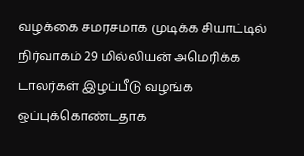வழக்கை சமரசமாக முடிக்க சியாட்டில் நிர்வாகம் 29 மில்லியன் அமெரிக்க டாலர்கள் இழப்பீடு வழங்க ஒப்புக்கொண்டதாக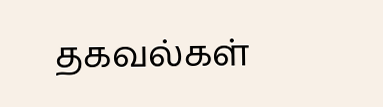தகவல்கள்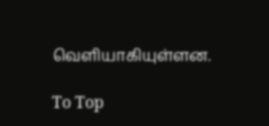வெளியாகியுள்ளன.

To Top